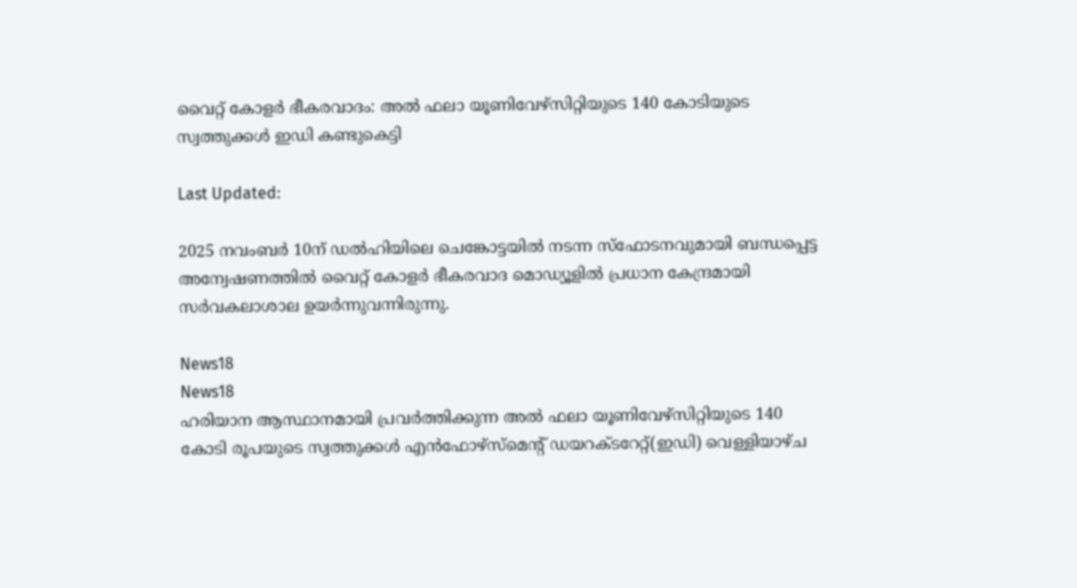വൈറ്റ് കോളർ ഭീകരവാദം: അൽ ഫലാ യൂണിവേഴ്സിറ്റിയുടെ 140 കോടിയുടെ സ്വത്തുക്കൾ ഇഡി കണ്ടുകെട്ടി

Last Updated:

2025 നവംബർ 10ന് ഡൽഹിയിലെ ചെങ്കോട്ടയിൽ നടന്ന സ്‌ഫോടനവുമായി ബന്ധപ്പെട്ട അന്വേഷണത്തിൽ വൈറ്റ് കോളർ ഭീകരവാദ മൊഡ്യൂളിൽ പ്രധാന കേന്ദ്രമായി സർവകലാശാല ഉയർന്നുവന്നിരുന്നു.

News18
News18
ഹരിയാന ആസ്ഥാനമായി പ്രവർത്തിക്കുന്ന അൽ ഫലാ യൂണിവേഴ്‌സിറ്റിയുടെ 140 കോടി രൂപയുടെ സ്വത്തുക്കൾ എൻഫോഴ്‌സ്‌മെന്റ് ഡയറക്ടറേറ്റ്(ഇഡി) വെള്ളിയാഴ്ച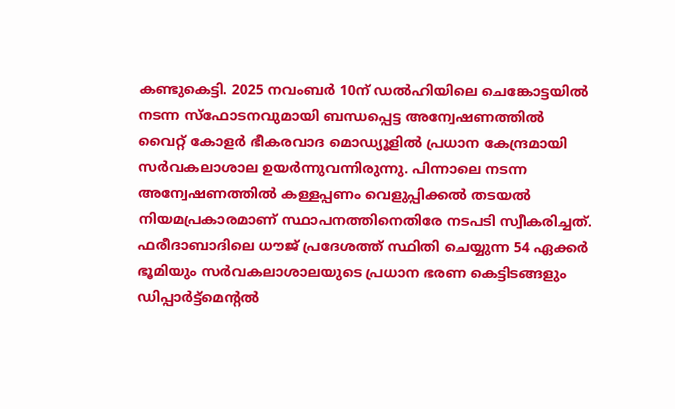കണ്ടുകെട്ടി. 2025 നവംബർ 10ന് ഡൽഹിയിലെ ചെങ്കോട്ടയിൽ നടന്ന സ്‌ഫോടനവുമായി ബന്ധപ്പെട്ട അന്വേഷണത്തിൽ വൈറ്റ് കോളർ ഭീകരവാദ മൊഡ്യൂളിൽ പ്രധാന കേന്ദ്രമായി സർവകലാശാല ഉയർന്നുവന്നിരുന്നു. പിന്നാലെ നടന്ന അന്വേഷണത്തിൽ കള്ളപ്പണം വെളുപ്പിക്കൽ തടയൽ നിയമപ്രകാരമാണ് സ്ഥാപനത്തിനെതിരേ നടപടി സ്വീകരിച്ചത്.
ഫരീദാബാദിലെ ധൗജ് പ്രദേശത്ത് സ്ഥിതി ചെയ്യുന്ന 54 ഏക്കർ ഭൂമിയും സർവകലാശാലയുടെ പ്രധാന ഭരണ കെട്ടിടങ്ങളും ഡിപ്പാർട്ട്‌മെന്റൽ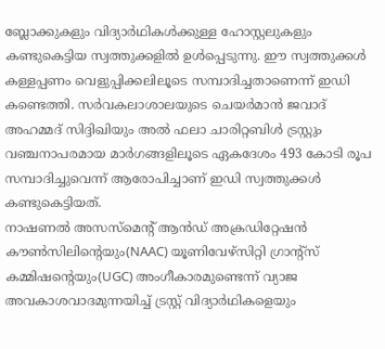ബ്ലോക്കുകളും വിദ്യാർഥികൾക്കുള്ള ഹോസ്റ്റലുകളും കണ്ടുകെട്ടിയ സ്വത്തുക്കളിൽ ഉൾപ്പെടുന്നു. ഈ സ്വത്തുക്കൾ കള്ളപ്പണം വെളുപ്പിക്കലിലൂടെ സമ്പാദിച്ചതാണെന്ന് ഇഡി കണ്ടെത്തി. സർവകലാശാലയുടെ ചെയർമാൻ ജവാദ് അഹമ്മദ് സിദ്ദിഖിയും അൽ ഫലാ ചാരിറ്റബിൾ ട്രസ്റ്റും വഞ്ചനാപരമായ മാർഗങ്ങളിലൂടെ ഏകദേശം 493 കോടി രൂപ സമ്പാദിച്ചുവെന്ന് ആരോപിച്ചാണ് ഇഡി സ്വത്തുക്കൾ കണ്ടുകെട്ടിയത്.
നാഷണൽ അസസ്‌മെന്റ് ആൻഡ് അക്രഡിറ്റേഷൻ കൗൺസിലിന്റെയും(NAAC) യൂണിവേഴ്‌സിറ്റി ഗ്രാന്റ്‌സ് കമ്മിഷന്റെയും(UGC) അംഗീകാരമുണ്ടെന്ന് വ്യാജ അവകാശവാദമുന്നയിച്ച് ട്രസ്റ്റ് വിദ്യാർഥികളെയും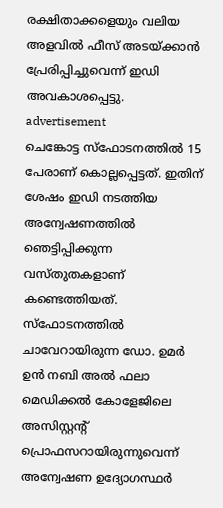രക്ഷിതാക്കളെയും വലിയ അളവിൽ ഫീസ് അടയ്ക്കാൻ പ്രേരിപ്പിച്ചുവെന്ന് ഇഡി അവകാശപ്പെട്ടു.
advertisement
ചെങ്കോട്ട സ്‌ഫോടനത്തിൽ 15 പേരാണ് കൊല്ലപ്പെട്ടത്. ഇതിന് ശേഷം ഇഡി നടത്തിയ അന്വേഷണത്തിൽ ഞെട്ടിപ്പിക്കുന്ന വസ്തുതകളാണ് കണ്ടെത്തിയത്. സ്‌ഫോടനത്തിൽ ചാവേറായിരുന്ന ഡോ. ഉമർ ഉൻ നബി അൽ ഫലാ മെഡിക്കൽ കോളേജിലെ അസിസ്റ്റന്റ് പ്രൊഫസറായിരുന്നുവെന്ന് അന്വേഷണ ഉദ്യോഗസ്ഥർ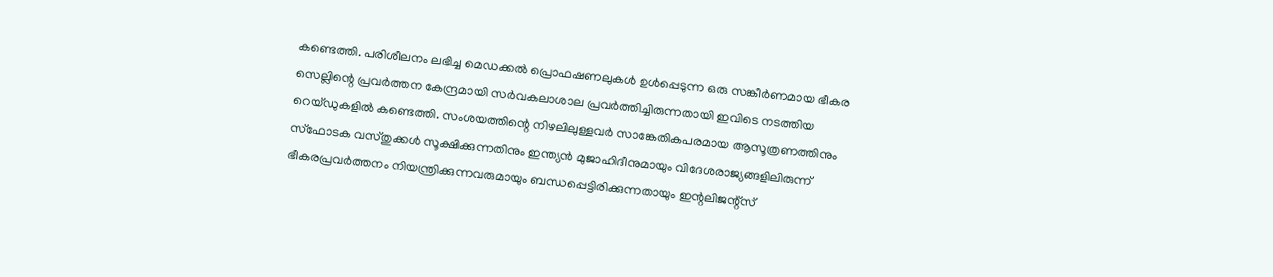കണ്ടെത്തി. പരിശീലനം ലഭിച്ച മെഡക്കൽ പ്രൊഫഷണലുകൾ ഉൾപ്പെടുന്ന ഒരു സങ്കീർണമായ ഭീകര സെല്ലിന്റെ പ്രവർത്തന കേന്ദ്രമായി സർവകലാശാല പ്രവർത്തിച്ചിരുന്നതായി ഇവിടെ നടത്തിയ റെയ്ഡുകളിൽ കണ്ടെത്തി. സംശയത്തിന്റെ നിഴലിലുള്ളവർ സാങ്കേതികപരമായ ആസൂത്രണത്തിനും സ്‌ഫോടക വസ്തുക്കൾ സൂക്ഷിക്കുന്നതിനും ഇന്ത്യൻ മുജാഹിദീനുമായും വിദേശരാജ്യങ്ങളിലിരുന്ന് ഭീകരപ്രവർത്തനം നിയന്ത്രിക്കുന്നവരുമായും ബന്ധപ്പെട്ടിരിക്കുന്നതായും ഇന്റലിജന്റ്‌സ്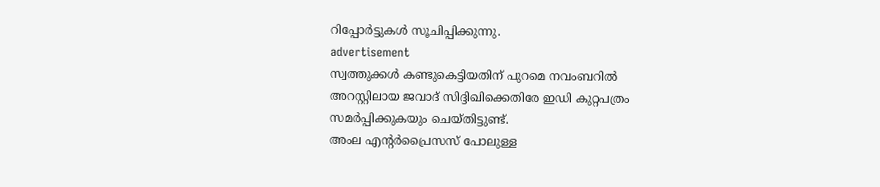റിപ്പോർട്ടുകൾ സൂചിപ്പിക്കുന്നു.
advertisement
സ്വത്തുക്കൾ കണ്ടുകെട്ടിയതിന് പുറമെ നവംബറിൽ അറസ്റ്റിലായ ജവാദ് സിദ്ദിഖിക്കെതിരേ ഇഡി കുറ്റപത്രം സമർപ്പിക്കുകയും ചെയ്തിട്ടുണ്ട്.
അംല എന്റർപ്രൈസസ് പോലുള്ള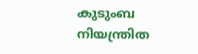കുടുംബ നിയന്ത്രിത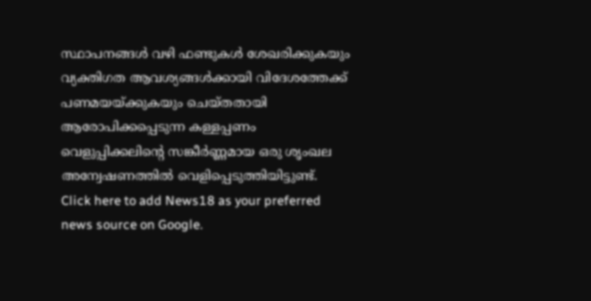സ്ഥാപനങ്ങൾ വഴി ഫണ്ടുകൾ ശേഖരിക്കുകയും വ്യക്തിഗത ആവശ്യങ്ങൾക്കായി വിദേശത്തേക്ക് പണമയയ്ക്കുകയും ചെയ്തതായി ആരോപിക്കപ്പെടുന്ന കള്ളപ്പണം വെളുപ്പിക്കലിന്റെ സങ്കീർണ്ണമായ ഒരു ശൃംഖല അന്വേഷണത്തിൽ വെളിപ്പെടുത്തിയിട്ടുണ്ട്.
Click here to add News18 as your preferred news source on Google.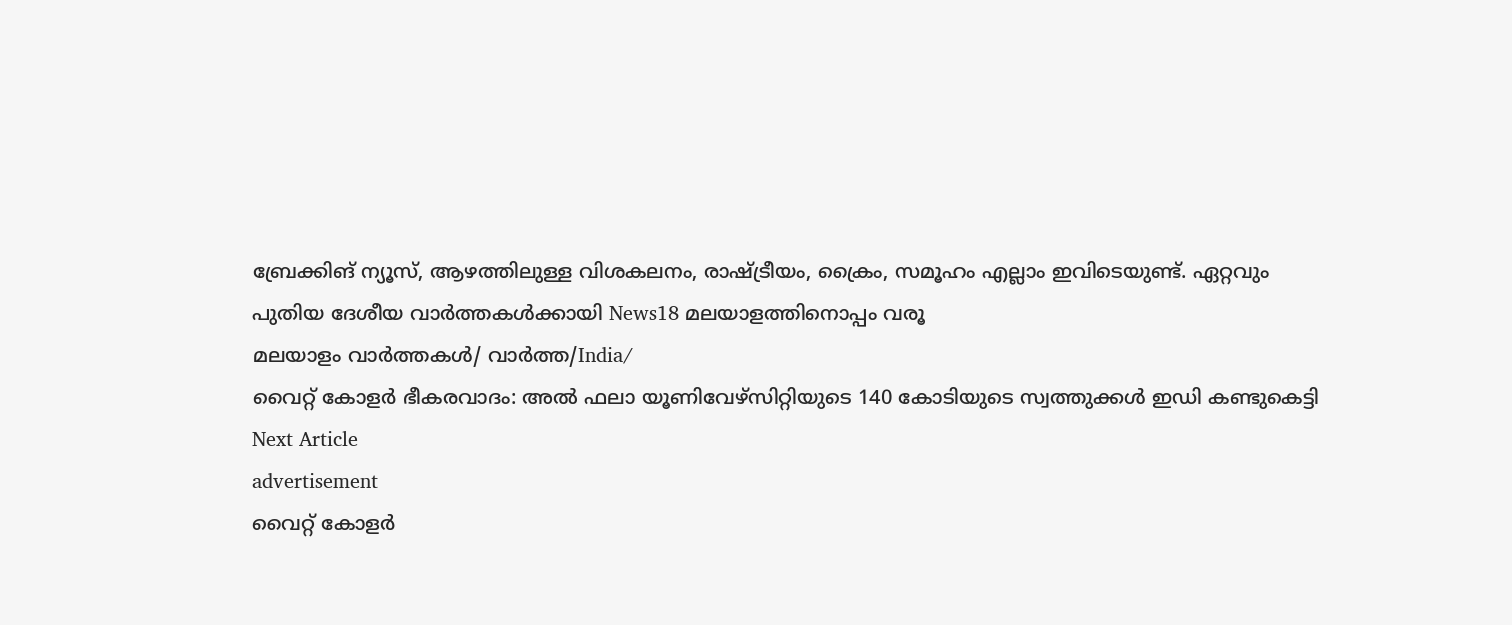ബ്രേക്കിങ് ന്യൂസ്, ആഴത്തിലുള്ള വിശകലനം, രാഷ്ട്രീയം, ക്രൈം, സമൂഹം എല്ലാം ഇവിടെയുണ്ട്. ഏറ്റവും പുതിയ ദേശീയ വാർത്തകൾക്കായി News18 മലയാളത്തിനൊപ്പം വരൂ
മലയാളം വാർത്തകൾ/ വാർത്ത/India/
വൈറ്റ് കോളർ ഭീകരവാദം: അൽ ഫലാ യൂണിവേഴ്സിറ്റിയുടെ 140 കോടിയുടെ സ്വത്തുക്കൾ ഇഡി കണ്ടുകെട്ടി
Next Article
advertisement
വൈറ്റ് കോളർ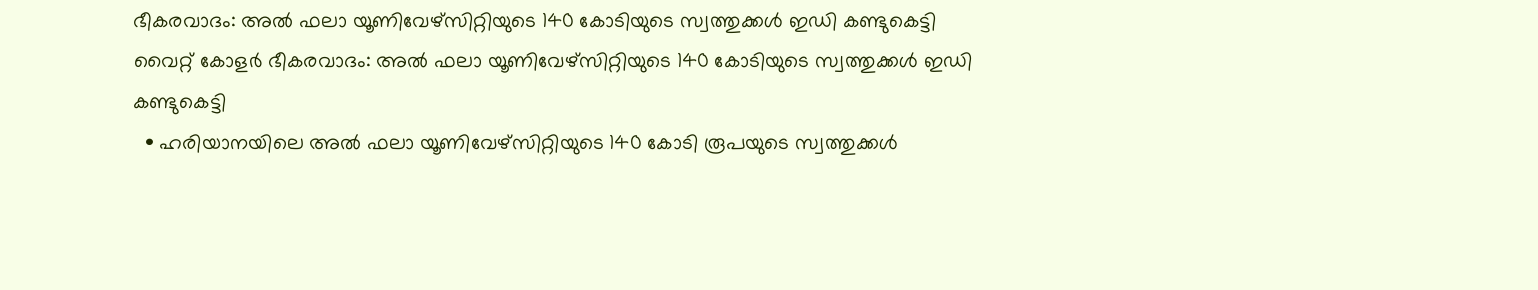ഭീകരവാദം: അൽ ഫലാ യൂണിവേഴ്സിറ്റിയുടെ 140 കോടിയുടെ സ്വത്തുക്കൾ ഇഡി കണ്ടുകെട്ടി
വൈറ്റ് കോളർ ഭീകരവാദം: അൽ ഫലാ യൂണിവേഴ്സിറ്റിയുടെ 140 കോടിയുടെ സ്വത്തുക്കൾ ഇഡി കണ്ടുകെട്ടി
  • ഹരിയാനയിലെ അൽ ഫലാ യൂണിവേഴ്സിറ്റിയുടെ 140 കോടി രൂപയുടെ സ്വത്തുക്കൾ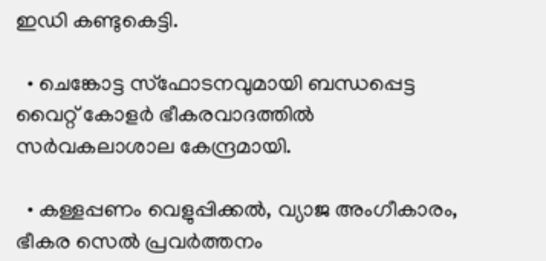ഇഡി കണ്ടുകെട്ടി.

  • ചെങ്കോട്ട സ്‌ഫോടനവുമായി ബന്ധപ്പെട്ട വൈറ്റ് കോളർ ഭീകരവാദത്തിൽ സർവകലാശാല കേന്ദ്രമായി.

  • കള്ളപ്പണം വെളുപ്പിക്കൽ, വ്യാജ അംഗീകാരം, ഭീകര സെൽ പ്രവർത്തനം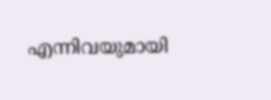എന്നിവയുമായി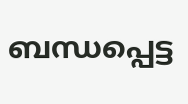ബന്ധപ്പെട്ട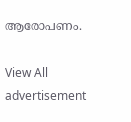ആരോപണം.

View All
advertisement